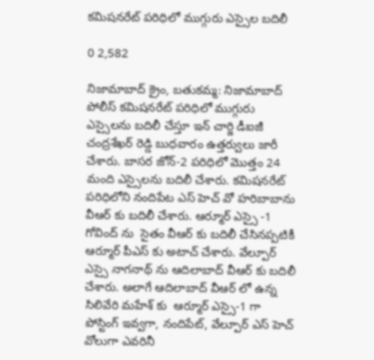కమిషనరేట్ పరిధిలో ముగ్గురు ఎస్సైల బదిలీ

0 2,582

నిజామాబాద్ క్రైం, బతుకమ్మ: నిజామాబాద్ పోలీస్ కమిషనరేట్ పరిధిలో ముగ్గురు ఎస్సైలను బదిలీ చేస్తూ ఇన్ చార్జి డీఐజీ చంద్రశేఖర్ రెడ్డి బుధవారం ఉత్తర్వులు జారీ చేశారు. బాసర జోన్-2 పరిధిలో మొత్తం 24 మంది ఎస్సైలను బదిలీ చేశారు. కమిషనరేట్ పరిధిలోని నందిపేట ఎస్ హెచ్ వో హరిబాబాను వీఆర్ కు బదిలీ చేశారు. ఆర్మూర్ ఎస్సై -1 గోవింద్ ను  సైతం వీఆర్ కు బదిలీ చేసినప్పటికీ ఆర్మూర్ పీఎస్ కు అటాచ్ చేశారు. వేల్పూర్ ఎస్సై నాగనాథ్ ను ఆదిలాబాద్ వీఆర్ కు బదిలీ చేశారు. అలాగే ఆదిలాబాద్ వీఆర్ లో ఉన్న సిలివేరి మహేశ్ కు  ఆర్మూర్ ఎస్సై-1 గా పోస్టింగ్ ఇవ్వగా, నందిపేట్, వేల్పూర్ ఎస్ హెచ్ వోలుగా ఎవరినీ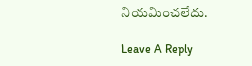నియమించలేదు.

Leave A Reply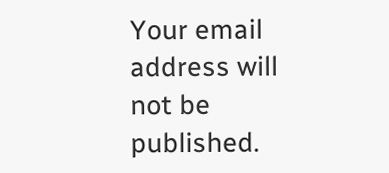Your email address will not be published.